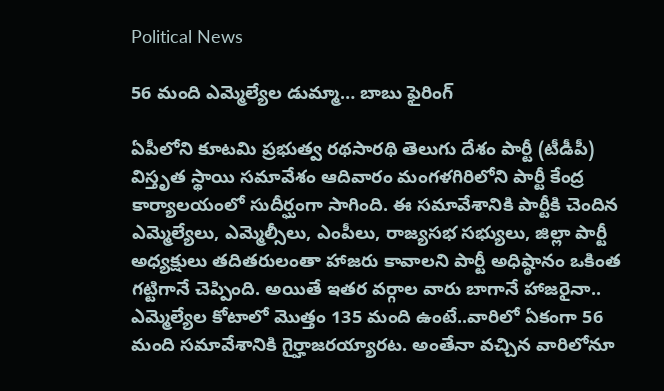Political News

56 మంది ఎమ్మెల్యేల డుమ్మా… బాబు ఫైరింగ్

ఏపీలోని కూటమి ప్రభుత్వ రథసారథి తెలుగు దేశం పార్టీ (టీడీపీ) విస్తృత స్థాయి సమావేశం ఆదివారం మంగళగిరిలోని పార్టీ కేంద్ర కార్యాలయంలో సుదీర్ఘంగా సాగింది. ఈ సమావేశానికి పార్టీకి చెందిన ఎమ్మెల్యేలు, ఎమ్మెల్సీలు, ఎంపీలు, రాజ్యసభ సభ్యులు, జిల్లా పార్టీ అధ్యక్షులు తదితరులంతా హాజరు కావాలని పార్టీ అధిష్ఠానం ఒకింత గట్టిగానే చెప్పింది. అయితే ఇతర వర్గాల వారు బాగానే హాజరైనా.. ఎమ్మెల్యేల కోటాలో మొత్తం 135 మంది ఉంటే..వారిలో ఏకంగా 56 మంది సమావేశానికి గైర్హాజరయ్యారట. అంతేనా వచ్చిన వారిలోనూ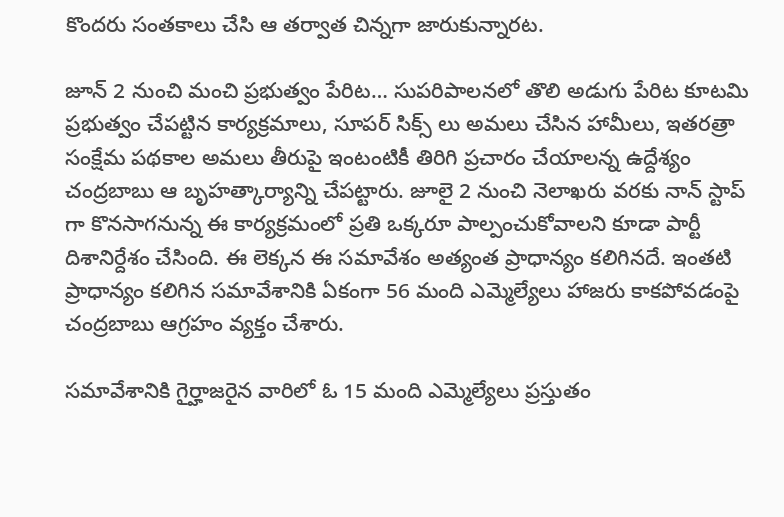కొందరు సంతకాలు చేసి ఆ తర్వాత చిన్నగా జారుకున్నారట.

జూన్ 2 నుంచి మంచి ప్రభుత్వం పేరిట… సుపరిపాలనలో తొలి అడుగు పేరిట కూటమి ప్రభుత్వం చేపట్టిన కార్యక్రమాలు, సూపర్ సిక్స్ లు అమలు చేసిన హామీలు, ఇతరత్రా సంక్షేమ పథకాల అమలు తీరుపై ఇంటంటికీ తిరిగి ప్రచారం చేయాలన్న ఉద్దేశ్యం చంద్రబాబు ఆ బృహత్కార్యాన్ని చేపట్టారు. జూలై 2 నుంచి నెలాఖరు వరకు నాన్ స్టాప్ గా కొనసాగనున్న ఈ కార్యక్రమంలో ప్రతి ఒక్కరూ పాల్పంచుకోవాలని కూడా పార్టీ దిశానిర్దేశం చేసింది. ఈ లెక్కన ఈ సమావేశం అత్యంత ప్రాధాన్యం కలిగినదే. ఇంతటి ప్రాధాన్యం కలిగిన సమావేశానికి ఏకంగా 56 మంది ఎమ్మెల్యేలు హాజరు కాకపోవడంపై చంద్రబాబు ఆగ్రహం వ్యక్తం చేశారు.

సమావేశానికి గైర్హాజరైన వారిలో ఓ 15 మంది ఎమ్మెల్యేలు ప్రస్తుతం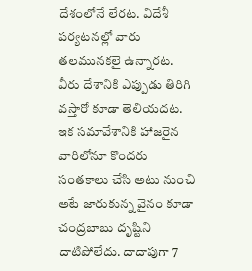దేశంలోనే లేరట. విదేశీ పర్యటనల్లో వారు తలమునకలై ఉన్నారట. వీరు దేశానికి ఎప్పుడు తిరిగి వస్తారో కూడా తెలియదట. ఇక సమావేశానికి హాజరైన వారిలోనూ కొందరు సంతకాలు చేసి అటు నుంచి అటే జారుకున్న వైనం కూడా చంద్రబాబు దృష్టిని దాటిపోలేదు. దాదాపుగా 7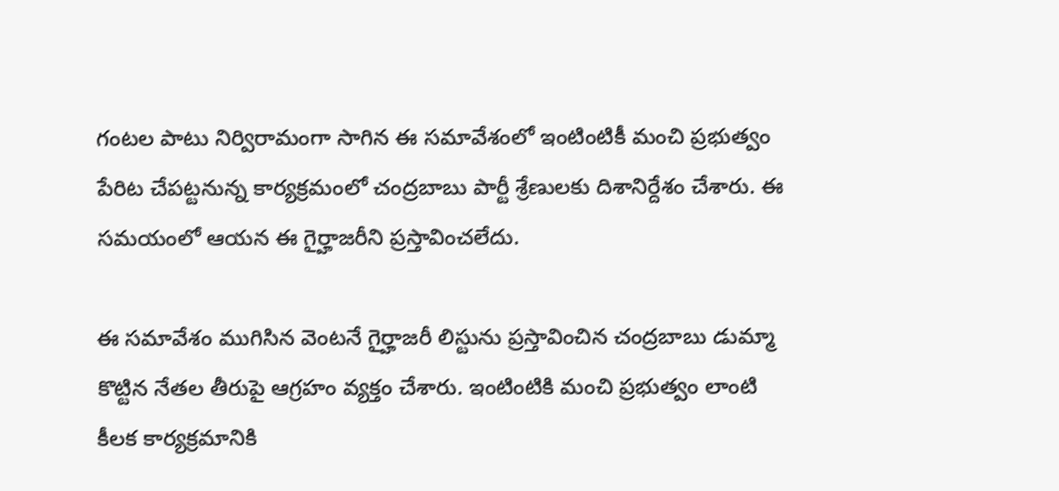గంటల పాటు నిర్విరామంగా సాగిన ఈ సమావేశంలో ఇంటింటికీ మంచి ప్రభుత్వం పేరిట చేపట్టనున్న కార్యక్రమంలో చంద్రబాబు పార్టీ శ్రేణులకు దిశానిర్దేశం చేశారు. ఈ సమయంలో ఆయన ఈ గైర్హాజరీని ప్రస్తావించలేదు.

ఈ సమావేశం ముగిసిన వెంటనే గైర్హాజరీ లిస్టును ప్రస్తావించిన చంద్రబాబు డుమ్మా కొట్టిన నేతల తీరుపై ఆగ్రహం వ్యక్తం చేశారు. ఇంటింటికి మంచి ప్రభుత్వం లాంటి కీలక కార్యక్రమానికి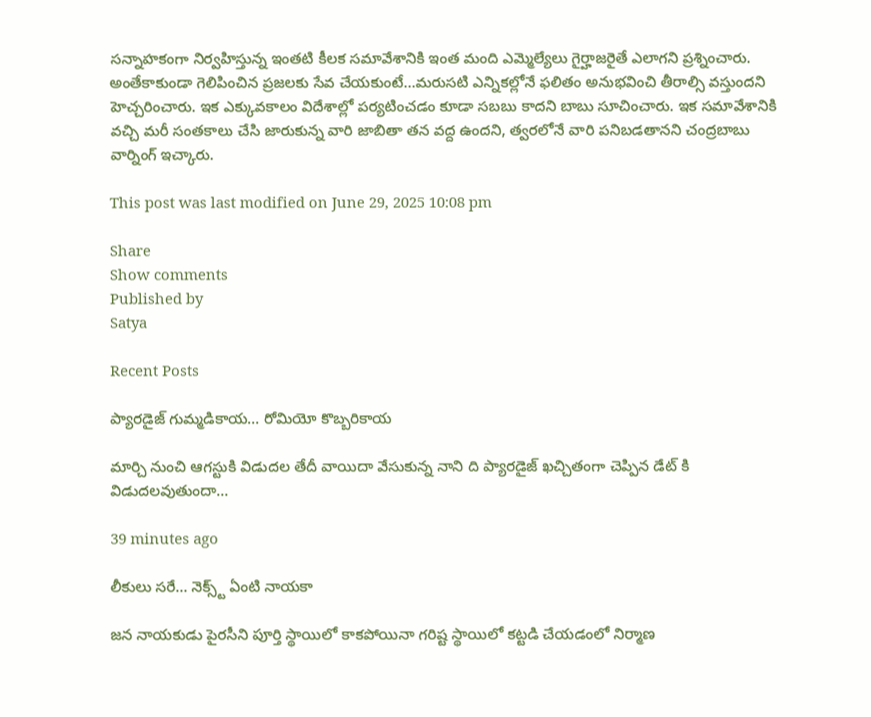సన్నాహకంగా నిర్వహిస్తున్న ఇంతటి కీలక సమావేశానికి ఇంత మంది ఎమ్మెల్యేలు గైర్హాజరైతే ఎలాగని ప్రశ్నించారు. అంతేకాకుండా గెలిపించిన ప్రజలకు సేవ చేయకుంటే…మరుసటి ఎన్నికల్లోనే ఫలితం అనుభవించి తీరాల్సి వస్తుందని హెచ్చరించారు. ఇక ఎక్కువకాలం విదేశాల్లో పర్యటించడం కూడా సబబు కాదని బాబు సూచించారు. ఇక సమావేశానికి వచ్చి మరీ సంతకాలు చేసి జారుకున్న వారి జాబితా తన వద్ద ఉందని, త్వరలోనే వారి పనిబడతానని చంద్రబాబు వార్నింగ్ ఇచ్కారు.

This post was last modified on June 29, 2025 10:08 pm

Share
Show comments
Published by
Satya

Recent Posts

ప్యారడైజ్ గుమ్మడికాయ… రోమియో కొబ్బరికాయ

మార్చి నుంచి ఆగస్టుకి విడుదల తేదీ వాయిదా వేసుకున్న నాని ది ప్యారడైజ్ ఖచ్చితంగా చెప్పిన డేట్ కి విడుదలవుతుందా…

39 minutes ago

లీకులు సరే… నెక్స్ట్ ఏంటి నాయకా

జన నాయకుడు పైరసీని పూర్తి స్థాయిలో కాకపోయినా గరిష్ట స్థాయిలో కట్టడి చేయడంలో నిర్మాణ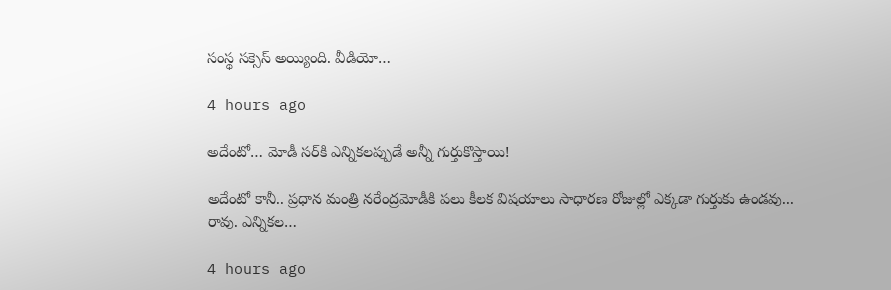సంస్థ సక్సెస్ అయ్యింది. వీడియో…

4 hours ago

అదేంటో… మోడీ స‌ర్‌కి ఎన్నిక‌ల‌ప్పుడే అన్నీ గుర్తుకొస్తాయి!

అదేంటో కానీ.. ప్ర‌ధాన మంత్రి న‌రేంద్ర‌మోడీకి ప‌లు కీల‌క విష‌యాలు సాధార‌ణ రోజుల్లో ఎక్క‌డా గుర్తుకు ఉండ‌వు... రావు. ఎన్నిక‌ల…

4 hours ago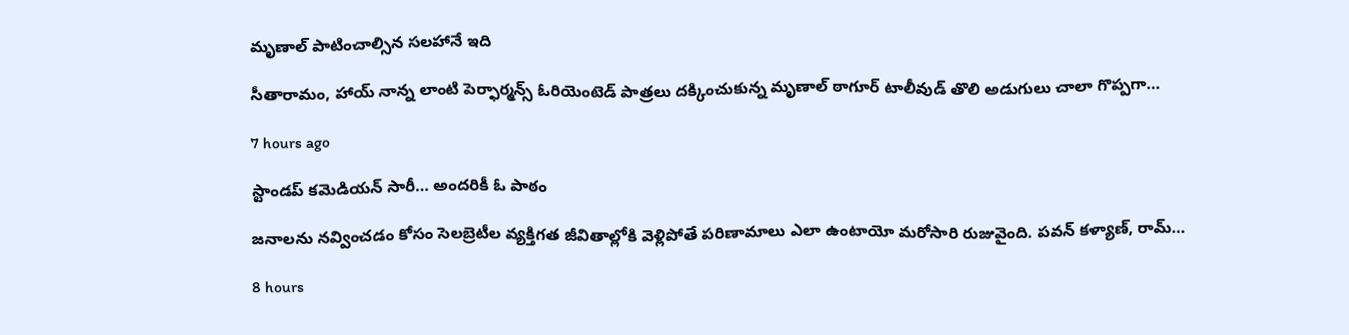మృణాల్ పాటించాల్సిన సలహానే ఇది

సీతారామం, హాయ్ నాన్న లాంటి పెర్ఫార్మన్స్ ఓరియెంటెడ్ పాత్రలు దక్కించుకున్న మృణాల్ ఠాగూర్ టాలీవుడ్ తొలి అడుగులు చాలా గొప్పగా…

7 hours ago

స్టాండ‌ప్ క‌మెడియన్ సారీ… అంద‌రికీ ఓ పాఠం

జ‌నాల‌ను న‌వ్వించ‌డం కోసం సెల‌బ్రెటీల వ్య‌క్తిగ‌త జీవితాల్లోకి వెళ్లిపోతే ప‌రిణామాలు ఎలా ఉంటాయో మ‌రోసారి రుజువైంది. ప‌వ‌న్ క‌ళ్యాణ్, రామ్…

8 hours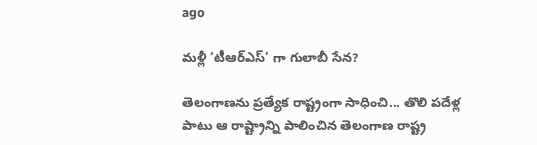ago

మళ్లీ ‘టీఆర్ఎస్’ గా గులాబీ సేన?

తెలంగాణను ప్రత్యేక రాష్ట్రంగా సాధించి... తొలి పదేళ్ల పాటు ఆ రాష్ట్రాన్ని పాలించిన తెలంగాణ రాష్ట్ర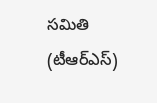సమితి (టీఆర్ఎస్)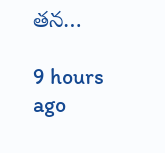తన…

9 hours ago